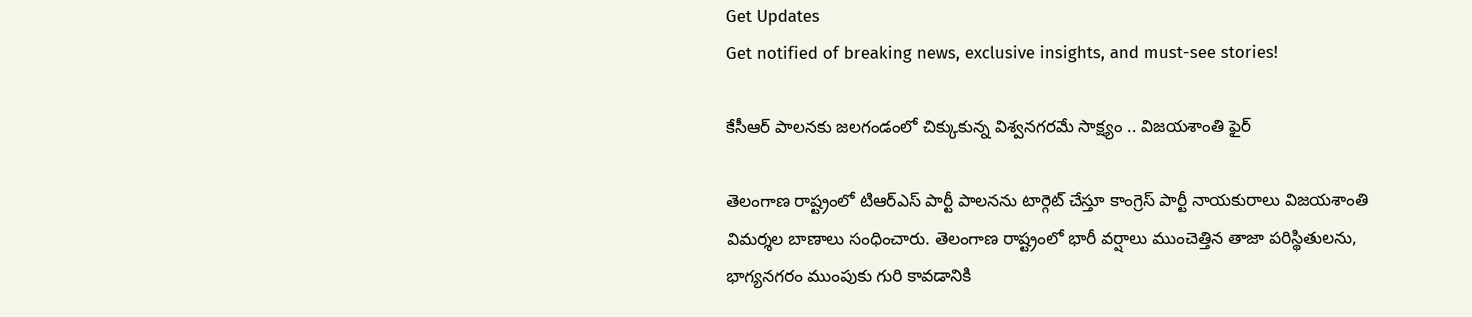Get Updates
Get notified of breaking news, exclusive insights, and must-see stories!

కేసీఆర్ పాలనకు జలగండంలో చిక్కుకున్న విశ్వనగరమే సాక్ష్యం .. విజయశాంతి ఫైర్

తెలంగాణ రాష్ట్రంలో టిఆర్ఎస్ పార్టీ పాలనను టార్గెట్ చేస్తూ కాంగ్రెస్ పార్టీ నాయకురాలు విజయశాంతి విమర్శల బాణాలు సంధించారు. తెలంగాణ రాష్ట్రంలో భారీ వర్షాలు ముంచెత్తిన తాజా పరిస్థితులను, భాగ్యనగరం ముంపుకు గురి కావడానికి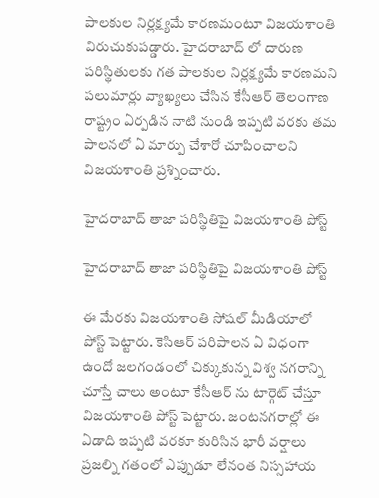పాలకుల నిర్లక్ష్యమే కారణమంటూ విజయశాంతి విరుచుకుపడ్డారు. హైదరాబాద్ లో దారుణ పరిస్థితులకు గత పాలకుల నిర్లక్ష్యమే కారణమని పలుమార్లు వ్యాఖ్యలు చేసిన కేసీఆర్ తెలంగాణ రాష్ట్రం ఏర్పడిన నాటి నుండి ఇప్పటి వరకు తమ పాలనలో ఏ మార్పు చేశారో చూపించాలని విజయశాంతి ప్రశ్నించారు.

హైదరాబాద్ తాజా పరిస్థితిపై విజయశాంతి పోస్ట్

హైదరాబాద్ తాజా పరిస్థితిపై విజయశాంతి పోస్ట్

ఈ మేరకు విజయశాంతి సోషల్ మీడియాలో పోస్ట్ పెట్టారు. కెసిఆర్ పరిపాలన ఏ విధంగా ఉందో జలగండంలో చిక్కుకున్న విశ్వ నగరాన్ని చూస్తే చాలు అంటూ కేసీఆర్ ను టార్గెట్ చేస్తూ విజయశాంతి పోస్ట్ పెట్టారు. జంటనగరాల్లో ఈ ఏడాది ఇప్పటి వరకూ కురిసిన భారీ వర్షాలు ప్రజల్ని గతంలో ఎప్పుడూ లేనంత నిస్సహాయ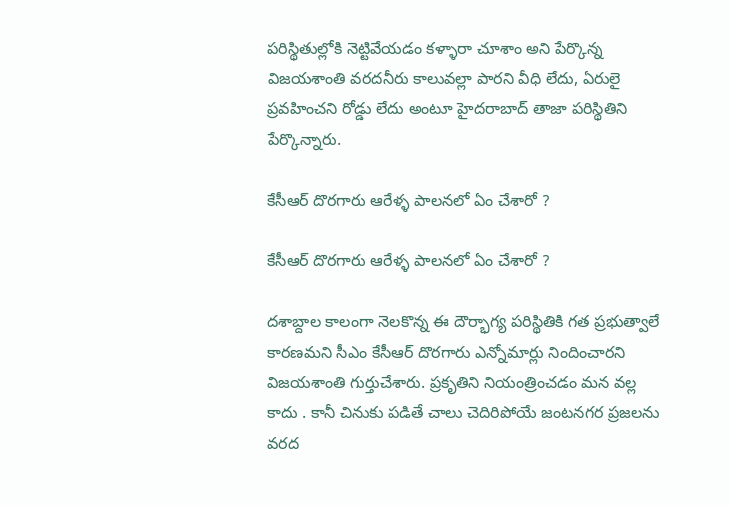పరిస్థితుల్లోకి నెట్టివేయడం కళ్ళారా చూశాం అని పేర్కొన్న విజయశాంతి వరదనీరు కాలువల్లా పారని వీధి లేదు, ఏరులై ప్రవహించని రోడ్డు లేదు అంటూ హైదరాబాద్ తాజా పరిస్థితిని పేర్కొన్నారు.

కేసీఆర్ దొరగారు ఆరేళ్ళ పాలనలో ఏం చేశారో ?

కేసీఆర్ దొరగారు ఆరేళ్ళ పాలనలో ఏం చేశారో ?

దశాబ్దాల కాలంగా నెలకొన్న ఈ దౌర్భాగ్య పరిస్థితికి గత ప్రభుత్వాలే కారణమని సీఎం కేసీఆర్ దొరగారు ఎన్నోమార్లు నిందించారని విజయశాంతి గుర్తుచేశారు. ప్రకృతిని నియంత్రించడం మన వల్ల కాదు . కానీ చినుకు పడితే చాలు చెదిరిపోయే జంటనగర ప్రజలను వరద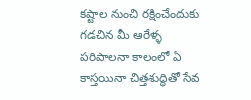కష్టాల నుంచి రక్షించేందుకు గడచిన మీ ఆరేళ్ళ పరిపాలనా కాలంలో ఏ కాస్తయినా చిత్తశుద్ధితో సేవ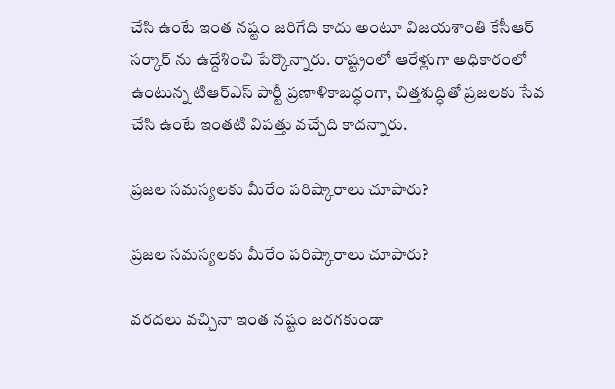చేసి ఉంటే ఇంత నష్టం జరిగేది కాదు అంటూ విజయశాంతి కేసీఆర్ సర్కార్ ను ఉద్దేశించి పేర్కొన్నారు. రాష్ట్రంలో ఆరేళ్లుగా అధికారంలో ఉంటున్న టిఆర్ఎస్ పార్టీ ప్రణాళికాబద్ధంగా, చిత్తశుద్ధితో ప్రజలకు సేవ చేసి ఉంటే ఇంతటి విపత్తు వచ్చేది కాదన్నారు.

ప్రజల సమస్యలకు మీరేం పరిష్కారాలు చూపారు?

ప్రజల సమస్యలకు మీరేం పరిష్కారాలు చూపారు?

వరదలు వచ్చినా ఇంత నష్టం జరగకుండా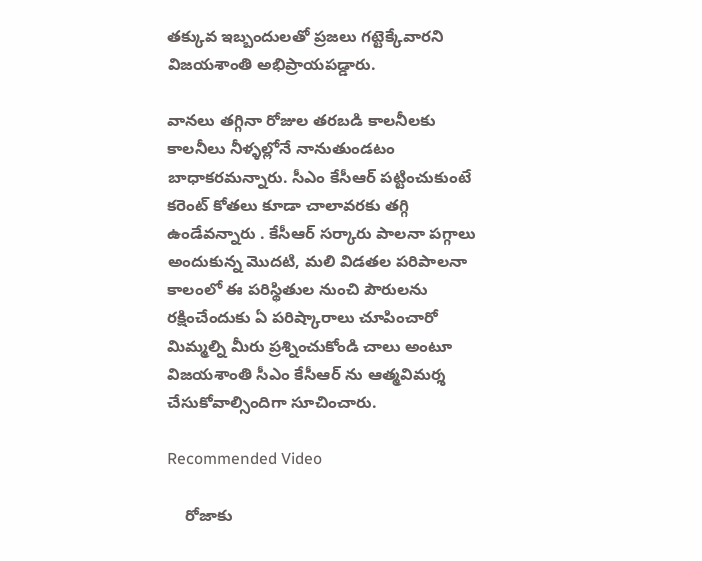తక్కువ ఇబ్బందులతో ప్రజలు గట్టెక్కేవారని విజయశాంతి అభిప్రాయపడ్డారు.

వానలు తగ్గినా రోజుల తరబడి కాలనీలకు కాలనీలు నీళ్ళల్లోనే నానుతుండటం బాధాకరమన్నారు. సీఎం కేసీఆర్ పట్టించుకుంటే కరెంట్ కోతలు కూడా చాలావరకు తగ్గి ఉండేవన్నారు . కేసీఆర్ సర్కారు పాలనా పగ్గాలు అందుకున్న మొదటి, మలి విడతల పరిపాలనా కాలంలో ఈ పరిస్థితుల నుంచి పౌరులను రక్షించేందుకు ఏ పరిష్కారాలు చూపించారో మిమ్మల్ని మీరు ప్రశ్నించుకోండి చాలు అంటూ విజయశాంతి సీఎం కేసీఆర్ ను ఆత్మవిమర్శ చేసుకోవాల్సిందిగా సూచించారు.

Recommended Video

    రోజాకు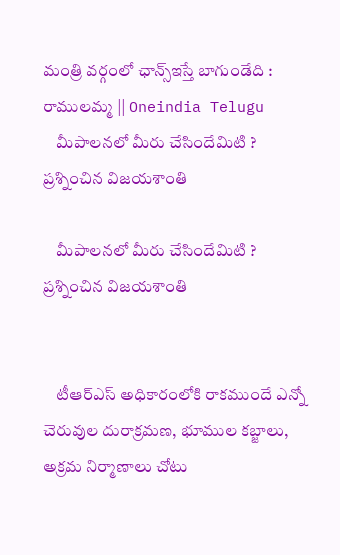మంత్రి వర్గంలో ఛాన్స్ఇస్తే బాగుండేది : రాములమ్మ || Oneindia Telugu
    మీపాలనలో మీరు చేసిందేమిటి ? ప్రశ్నించిన విజయశాంతి

    మీపాలనలో మీరు చేసిందేమిటి ? ప్రశ్నించిన విజయశాంతి


    టీఆర్ఎస్ అధికారంలోకి రాకముందే ఎన్నో చెరువుల దురాక్రమణ, భూముల కబ్జాలు, అక్రమ నిర్మాణాలు చోటు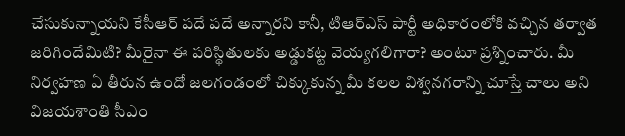చేసుకున్నాయని కేసీఆర్ పదే పదే అన్నారని కానీ, టిఆర్ఎస్ పార్టీ అధికారంలోకి వచ్చిన తర్వాత జరిగిందేమిటి? మీరైనా ఈ పరిస్థితులకు అడ్డుకట్ట వెయ్యగలిగారా? అంటూ ప్రశ్నించారు. మీ నిర్వహణ ఏ తీరున ఉందో జలగండంలో చిక్కుకున్న మీ కలల విశ్వనగరాన్ని చూస్తే చాలు అని విజయశాంతి సీఎం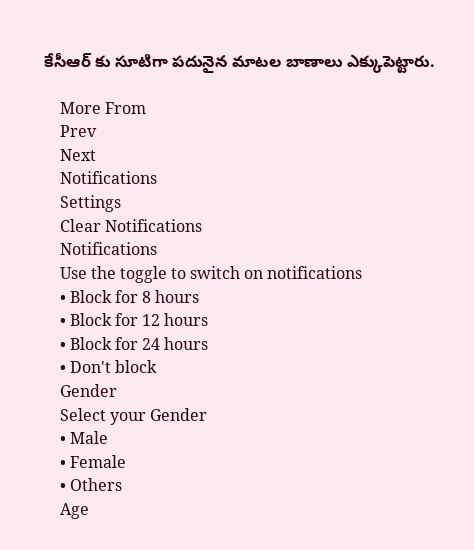కేసీఆర్ కు సూటిగా పదునైన మాటల బాణాలు ఎక్కుపెట్టారు.

    More From
    Prev
    Next
    Notifications
    Settings
    Clear Notifications
    Notifications
    Use the toggle to switch on notifications
    • Block for 8 hours
    • Block for 12 hours
    • Block for 24 hours
    • Don't block
    Gender
    Select your Gender
    • Male
    • Female
    • Others
    Age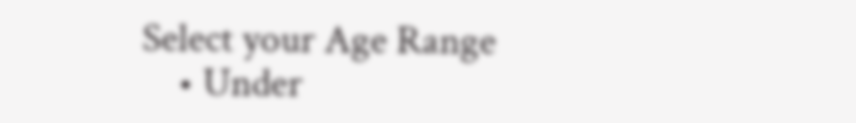Select your Age Range
    • Under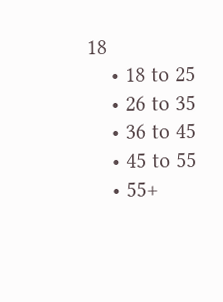18
    • 18 to 25
    • 26 to 35
    • 36 to 45
    • 45 to 55
    • 55+